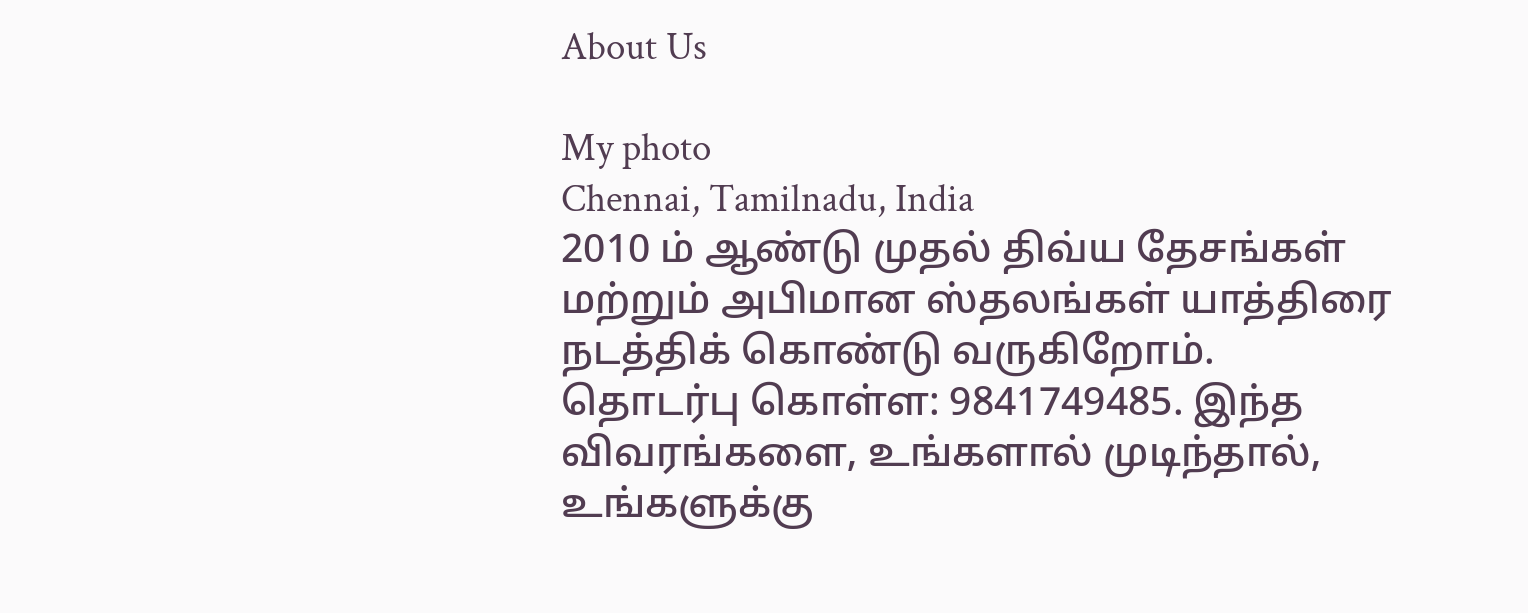About Us

My photo
Chennai, Tamilnadu, India
2010 ம் ஆண்டு முதல் திவ்ய தேசங்கள் மற்றும் அபிமான ஸ்தலங்கள் யாத்திரை நடத்திக் கொண்டு வருகிறோம். தொடர்பு கொள்ள: 9841749485. இந்த விவரங்களை, உங்களால் முடிந்தால், உங்களுக்கு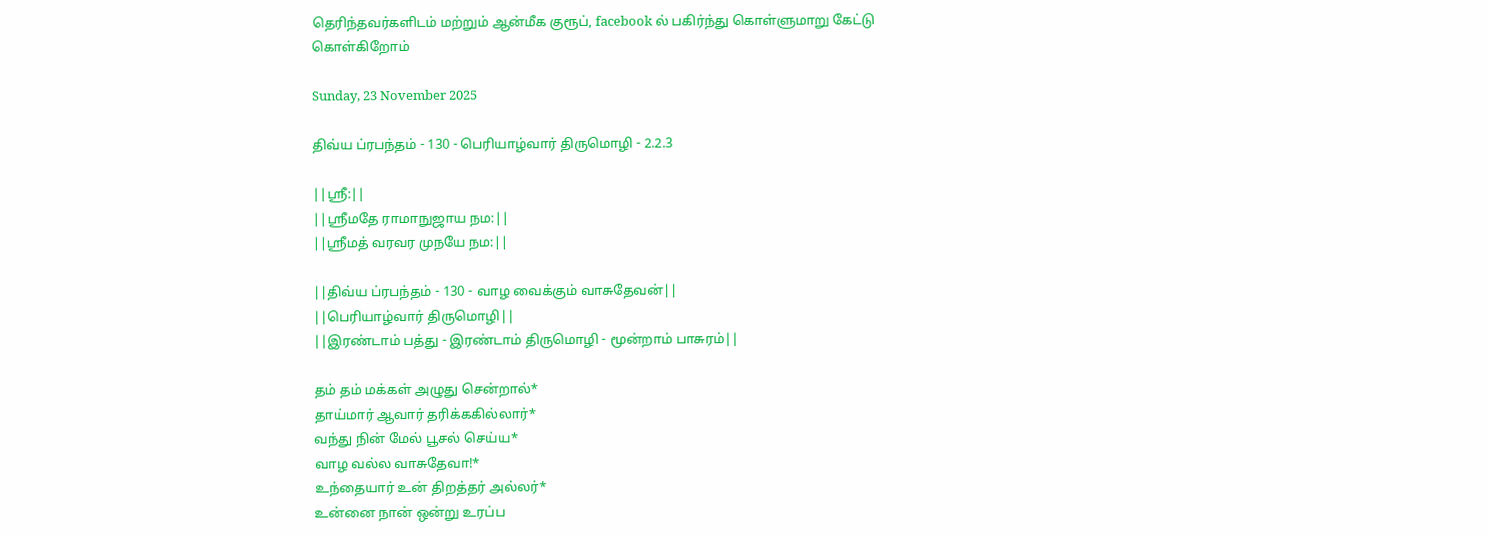தெரிந்தவர்களிடம் மற்றும் ஆன்மீக குரூப், facebook ல் பகிர்ந்து கொள்ளுமாறு கேட்டு கொள்கிறோம்

Sunday, 23 November 2025

திவ்ய ப்ரபந்தம் - 130 - பெரியாழ்வார் திருமொழி - 2.2.3

||ஸ்ரீ:||
||ஸ்ரீமதே ராமாநுஜாய நம:||
||ஸ்ரீமத் வரவர முநயே நம:||

||திவ்ய ப்ரபந்தம் - 130 - வாழ வைக்கும் வாசுதேவன்||
||பெரியாழ்வார் திருமொழி||
||இரண்டாம் பத்து - இரண்டாம் திருமொழி - மூன்றாம் பாசுரம்||

தம் தம் மக்கள் அழுது சென்றால்*
தாய்மார் ஆவார் தரிக்ககில்லார்*
வந்து நின் மேல் பூசல் செய்ய*
வாழ வல்ல வாசுதேவா!*
உந்தையார் உன் திறத்தர் அல்லர்*
உன்னை நான் ஒன்று உரப்ப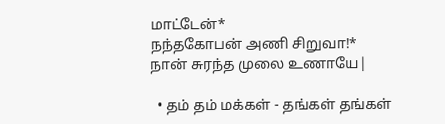மாட்டேன்*
நந்தகோபன் அணி சிறுவா!*
நான் சுரந்த முலை உணாயே|

  • தம் தம் மக்கள் - தங்கள் தங்கள்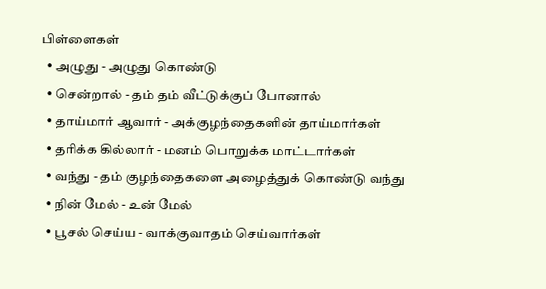பிள்ளைகள்
  • அழுது - அழுது கொண்டு
  • சென்றால் - தம் தம் வீட்டுக்குப் போனால்
  • தாய்மார் ஆவார் - அக்குழந்தைகளின் தாய்மார்கள்
  • தரிக்க கில்லார் - மனம் பொறுக்க மாட்டார்கள்
  • வந்து - தம் குழந்தைகளை அழைத்துக் கொண்டு வந்து
  • நின் மேல் - உன் மேல்
  • பூசல் செய்ய - வாக்குவாதம் செய்வார்கள்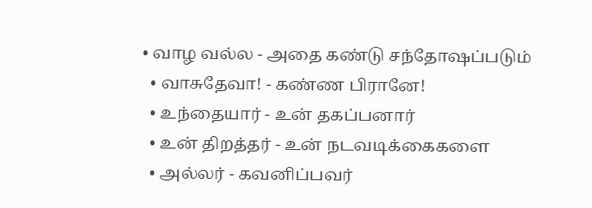• வாழ வல்ல - அதை கண்டு சந்தோஷப்படும்
  • வாசுதேவா! - கண்ண பிரானே!
  • உந்தையார் - உன் தகப்பனார்
  • உன் திறத்தர் - உன் நடவடிக்கைகளை
  • அல்லர் - கவனிப்பவர்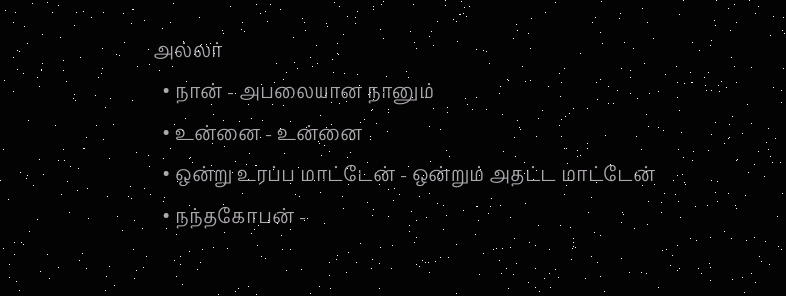அல்லர்
  • நான் - அபலையான நானும்
  • உன்னை - உன்னை
  • ஒன்று உரப்ப மாட்டேன் - ஒன்றும் அதட்ட மாட்டேன்
  • நந்தகோபன் -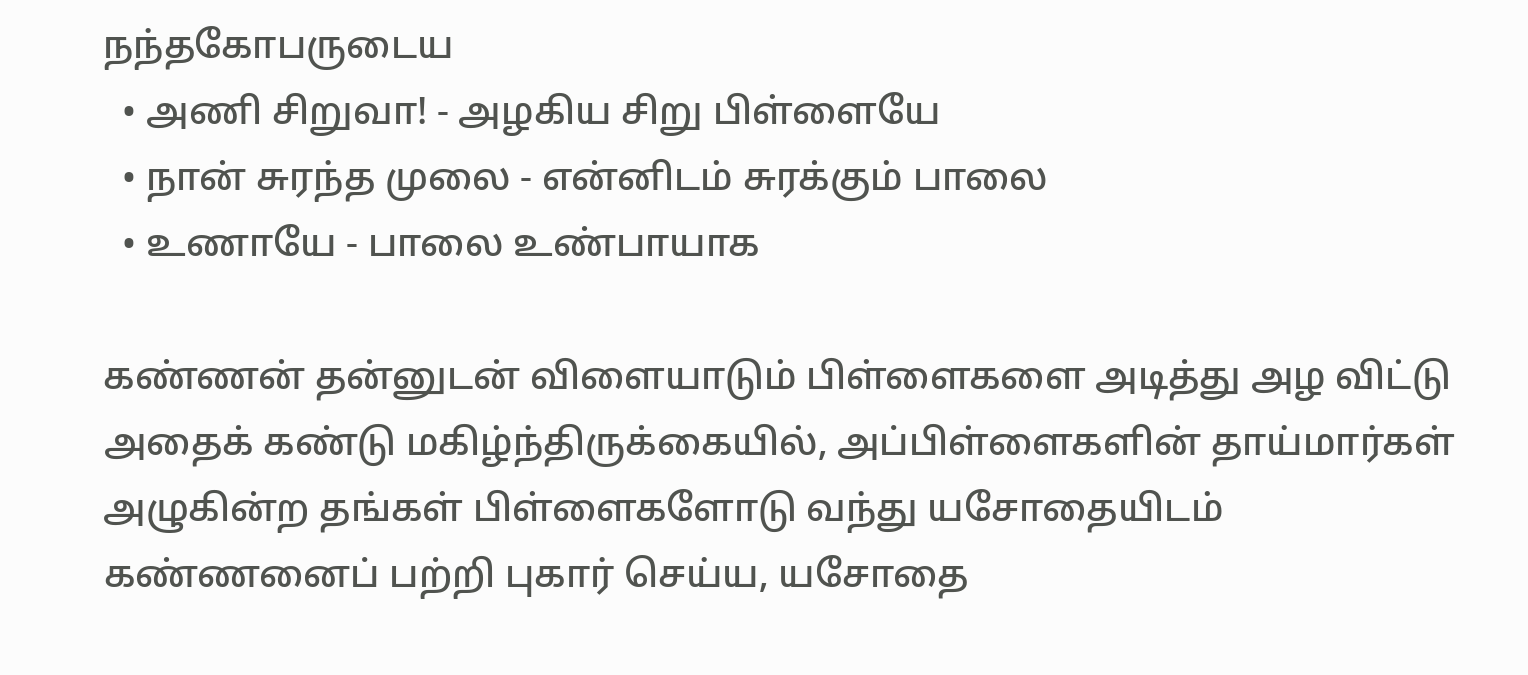நந்தகோபருடைய
  • அணி சிறுவா! - அழகிய சிறு பிள்ளையே
  • நான் சுரந்த முலை - என்னிடம் சுரக்கும் பாலை
  • உணாயே - பாலை உண்பாயாக

கண்ணன் தன்னுடன் விளையாடும் பிள்ளைகளை அடித்து அழ விட்டு அதைக் கண்டு மகிழ்ந்திருக்கையில், அப்பிள்ளைகளின் தாய்மார்கள் அழுகின்ற தங்கள் பிள்ளைகளோடு வந்து யசோதையிடம் கண்ணனைப் பற்றி புகார் செய்ய, யசோதை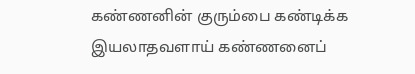கண்ணனின் குரும்பை கண்டிக்க இயலாதவளாய் கண்ணனைப்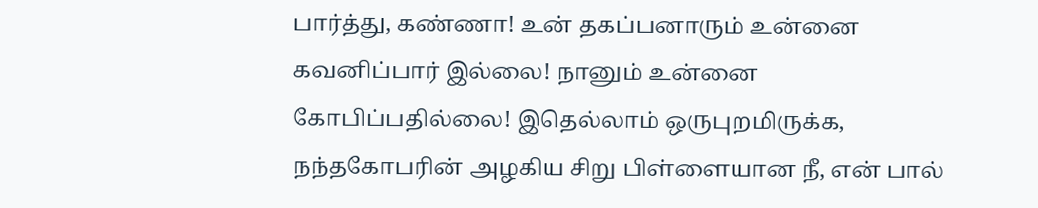பார்த்து, கண்ணா! உன் தகப்பனாரும் உன்னை கவனிப்பார் இல்லை! நானும் உன்னை கோபிப்பதில்லை! இதெல்லாம் ஒருபுறமிருக்க, நந்தகோபரின் அழகிய சிறு பிள்ளையான நீ, என் பால்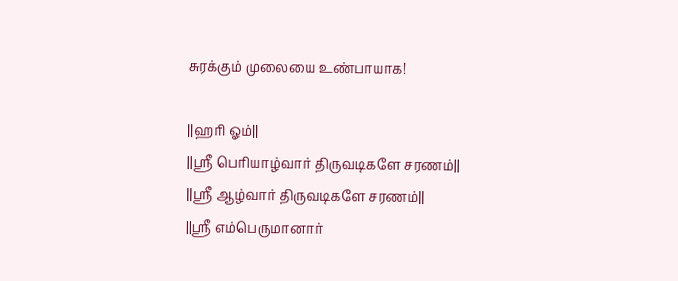சுரக்கும் முலையை உண்பாயாக!

||ஹரி ஓம்||
||ஸ்ரீ பெரியாழ்வார் திருவடிகளே சரணம்||
||ஸ்ரீ ஆழ்வார் திருவடிகளே சரணம்||
||ஸ்ரீ எம்பெருமானார்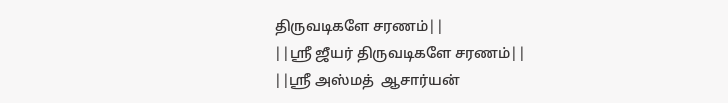திருவடிகளே சரணம்||
||ஸ்ரீ ஜீயர் திருவடிகளே சரணம்||
||ஸ்ரீ அஸ்மத்  ஆசார்யன்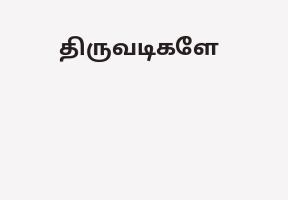திருவடிகளே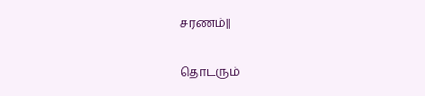சரணம்||

தொடரும்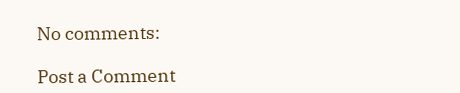No comments:

Post a Comment